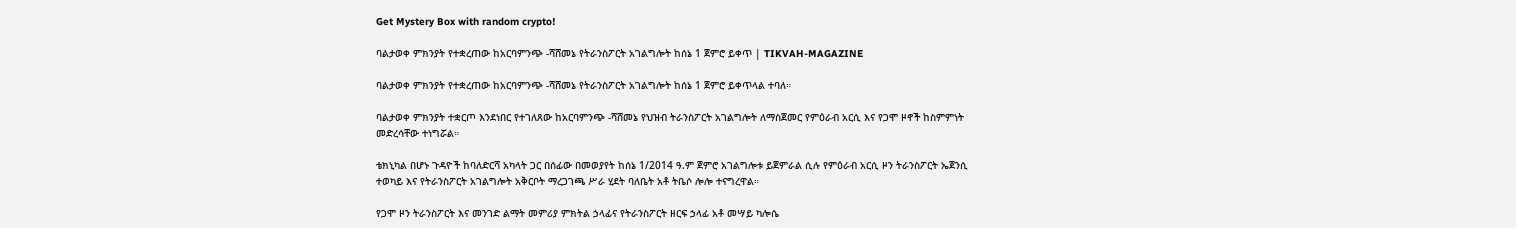Get Mystery Box with random crypto!

ባልታወቀ ምክንያት የተቋረጠው ከአርባምንጭ -ሻሸመኔ የትራንስፖርት አገልግሎት ከሰኔ 1 ጀምሮ ይቀጥ | TIKVAH-MAGAZINE

ባልታወቀ ምክንያት የተቋረጠው ከአርባምንጭ -ሻሸመኔ የትራንስፖርት አገልግሎት ከሰኔ 1 ጀምሮ ይቀጥላል ተባለ።

ባልታወቀ ምክንያት ተቋርጦ እንደነበር የተገለጸው ከአርባምንጭ -ሻሸመኔ የህዝብ ትራንስፖርት አገልግሎት ለማስጀመር የምዕራብ አርሲ እና የጋሞ ዞኖች ከስምምነት መድረሳቸው ተነግሯል።

ቴክኒካል በሆኑ ጉዳዮች ከባለድርሻ አካላት ጋር በሰፊው በመወያየት ከሰኔ 1/2014 ዓ.ም ጀምሮ አገልግሎቱ ይጀምራል ሲሉ የምዕራብ አርሲ ዞን ትራንስፖርት ኤጀንሲ ተወካይ እና የትራንስፖርት አገልግሎት አቅርቦት ማረጋገጫ ሥራ ሂደት ባለቤት አቶ ትቤሶ ሎሎ ተናግረዋል።

የጋሞ ዞን ትራንስፖርት እና መንገድ ልማት መምሪያ ምክትል ኃላፊና የትራንስፖርት ዘርፍ ኃላፊ አቶ መሣይ ካሎሴ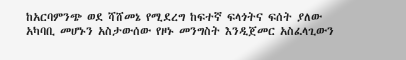ከአርባምንጭ ወደ ሻሸመኔ የሚደረግ ከፍተኛ ፍላጎትና ፍሰት ያለው አካባቢ መሆኑን አስታውሰው የዞኑ መንግስት እንዲጀመር አስፈላጊውን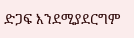ድጋፍ እንደሚያደርግም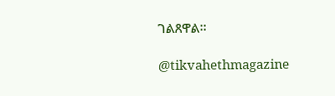ገልጸዋል።

@tikvahethmagazine